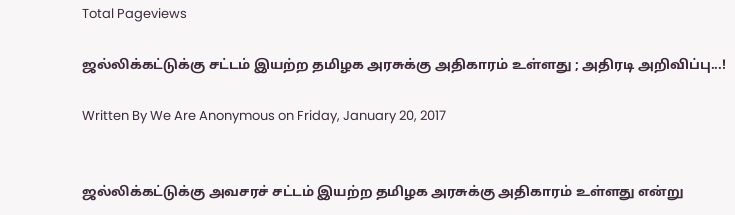Total Pageviews

ஜல்லிக்கட்டுக்கு சட்டம் இயற்ற தமிழக அரசுக்கு அதிகாரம் உள்ளது ; அதிரடி அறிவிப்பு...!

Written By We Are Anonymous on Friday, January 20, 2017


ஜல்லிக்கட்டுக்கு அவசரச் சட்டம் இயற்ற தமிழக அரசுக்கு அதிகாரம் உள்ளது என்று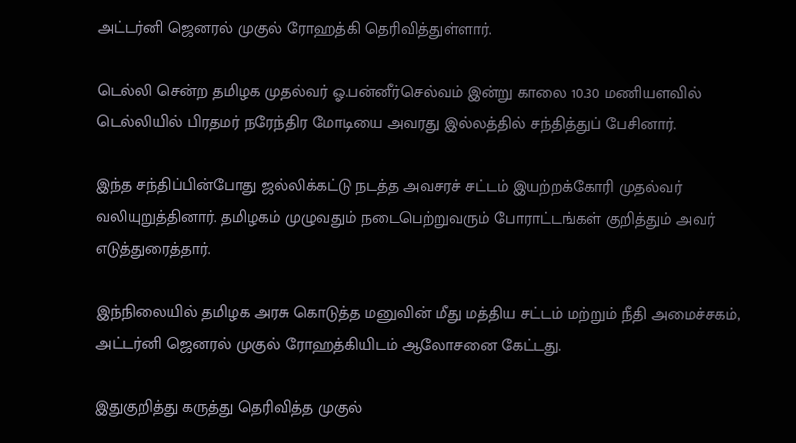அட்டர்னி ஜெனரல் முகுல் ரோஹத்கி தெரிவித்துள்ளார்.

டெல்லி சென்ற தமிழக முதல்வர் ஓ.பன்னீர்செல்வம் இன்று காலை 10.30 மணியளவில் டெல்லியில் பிரதமர் நரேந்திர மோடியை அவரது இல்லத்தில் சந்தித்துப் பேசினார்.

இந்த சந்திப்பின்போது ஜல்லிக்கட்டு நடத்த அவசரச் சட்டம் இயற்றக்கோரி முதல்வர் வலியுறுத்தினார். தமிழகம் முழுவதும் நடைபெற்றுவரும் போராட்டங்கள் குறித்தும் அவர் எடுத்துரைத்தார்.

இந்நிலையில் தமிழக அரசு கொடுத்த மனுவின் மீது மத்திய சட்டம் மற்றும் நீதி அமைச்சகம், அட்டர்னி ஜெனரல் முகுல் ரோஹத்கியிடம் ஆலோசனை கேட்டது.

இதுகுறித்து கருத்து தெரிவித்த முகுல்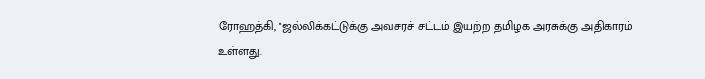ரோஹத்கி, ''ஜல்லிக்கட்டுக்கு அவசரச் சட்டம் இயற்ற தமிழக அரசுக்கு அதிகாரம் உள்ளது.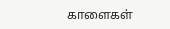காளைகள்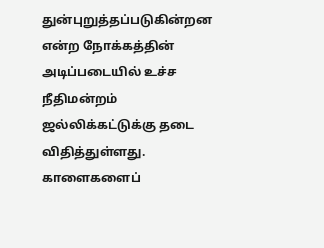துன்புறுத்தப்படுகின்றன என்ற நோக்கத்தின் அடிப்படையில் உச்ச நீதிமன்றம் ஜல்லிக்கட்டுக்கு தடை விதித்துள்ளது. காளைகளைப்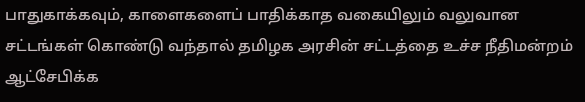பாதுகாக்கவும், காளைகளைப் பாதிக்காத வகையிலும் வலுவான சட்டங்கள் கொண்டு வந்தால் தமிழக அரசின் சட்டத்தை உச்ச நீதிமன்றம் ஆட்சேபிக்க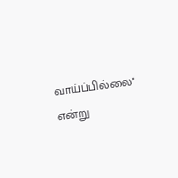வாய்ப்பில்லை'' என்று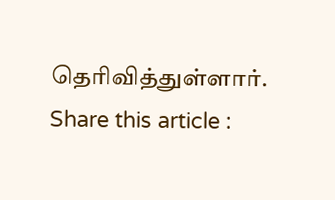தெரிவித்துள்ளார்.
Share this article :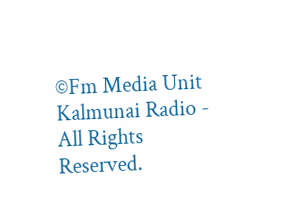©Fm Media Unit Kalmunai Radio - All Rights Reserved.